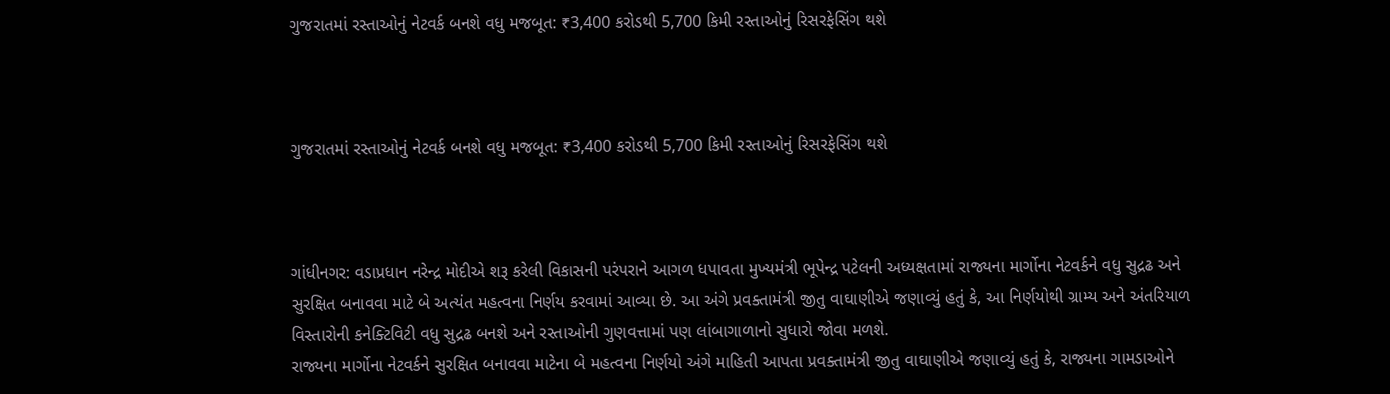ગુજરાતમાં રસ્તાઓનું નેટવર્ક બનશે વધુ મજબૂત: ₹3,400 કરોડથી 5,700 કિમી રસ્તાઓનું રિસરફેસિંગ થશે



ગુજરાતમાં રસ્તાઓનું નેટવર્ક બનશે વધુ મજબૂત: ₹3,400 કરોડથી 5,700 કિમી રસ્તાઓનું રિસરફેસિંગ થશે



ગાંધીનગર: વડાપ્રધાન નરેન્દ્ર મોદીએ શરૂ કરેલી વિકાસની પરંપરાને આગળ ધપાવતા મુખ્યમંત્રી ભૂપેન્દ્ર પટેલની અધ્યક્ષતામાં રાજ્યના માર્ગોના નેટવર્કને વધુ સુદ્રઢ અને સુરક્ષિત બનાવવા માટે બે અત્યંત મહત્વના નિર્ણય કરવામાં આવ્યા છે. આ અંગે પ્રવક્તામંત્રી જીતુ વાઘાણીએ જણાવ્યું હતું કે, આ નિર્ણયોથી ગ્રામ્ય અને અંતરિયાળ વિસ્તારોની કનેક્ટિવિટી વધુ સુદ્રઢ બનશે અને રસ્તાઓની ગુણવત્તામાં પણ લાંબાગાળાનો સુધારો જોવા મળશે.
રાજ્યના માર્ગોના નેટવર્કને સુરક્ષિત બનાવવા માટેના બે મહત્વના નિર્ણયો અંગે માહિતી આપતા પ્રવક્તામંત્રી જીતુ વાઘાણીએ જણાવ્યું હતું કે, રાજ્યના ગામડાઓને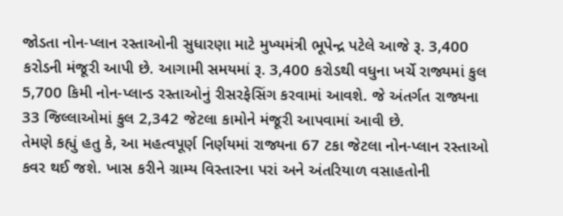જોડતા નોન-પ્લાન રસ્તાઓની સુધારણા માટે મુખ્યમંત્રી ભૂપેન્દ્ર પટેલે આજે રૂ. 3,400 કરોડની મંજૂરી આપી છે. આગામી સમયમાં રૂ. 3,400 કરોડથી વધુના ખર્ચે રાજ્યમાં કુલ 5,700 કિમી નોન-પ્લાન્ડ રસ્તાઓનું રીસરફેસિંગ કરવામાં આવશે. જે અંતર્ગત રાજ્યના 33 જિલ્લાઓમાં કુલ 2,342 જેટલા કામોને મંજૂરી આપવામાં આવી છે.
તેમણે કહ્યું હતુ કે, આ મહત્વપૂર્ણ નિર્ણયમાં રાજ્યના 67 ટકા જેટલા નોન-પ્લાન રસ્તાઓ કવર થઈ જશે. ખાસ કરીને ગ્રામ્ય વિસ્તારના પરાં અને અંતરિયાળ વસાહતોની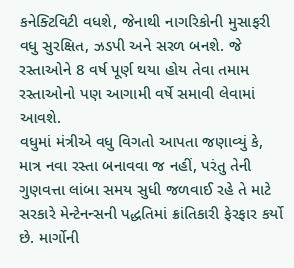કનેક્ટિવિટી વધશે, જેનાથી નાગરિકોની મુસાફરી વધુ સુરક્ષિત, ઝડપી અને સરળ બનશે. જે રસ્તાઓને 8 વર્ષ પૂર્ણ થયા હોય તેવા તમામ રસ્તાઓનો પણ આગામી વર્ષે સમાવી લેવામાં આવશે.
વધુમાં મંત્રીએ વધુ વિગતો આપતા જણાવ્યું કે, માત્ર નવા રસ્તા બનાવવા જ નહીં, પરંતુ તેની ગુણવત્તા લાંબા સમય સુધી જળવાઈ રહે તે માટે સરકારે મેન્ટેનન્સની પદ્ધતિમાં ક્રાંતિકારી ફેરફાર કર્યો છે. માર્ગોની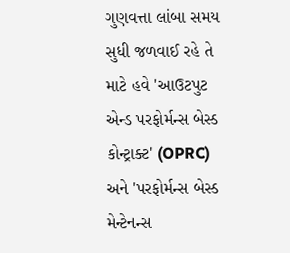ગુણવત્તા લાંબા સમય સુધી જળવાઈ રહે તે માટે હવે 'આઉટપુટ એન્ડ પરફોર્મન્સ બેસ્ડ કોન્ટ્રાક્ટ' (OPRC) અને 'પરફોર્મન્સ બેસ્ડ મેન્ટેનન્સ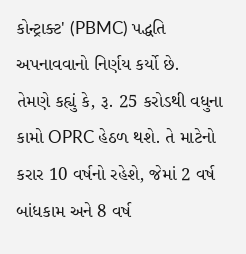કોન્ટ્રાક્ટ' (PBMC) પદ્ધતિ અપનાવવાનો નિર્ણય કર્યો છે.
તેમણે કહ્યું કે, રૂ. 25 કરોડથી વધુના કામો OPRC હેઠળ થશે. તે માટેનો કરાર 10 વર્ષનો રહેશે, જેમાં 2 વર્ષ બાંધકામ અને 8 વર્ષ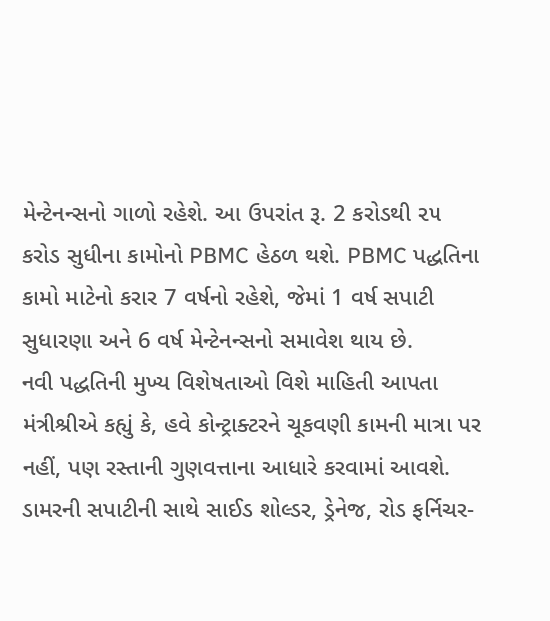મેન્ટેનન્સનો ગાળો રહેશે. આ ઉપરાંત રૂ. 2 કરોડથી ૨૫ કરોડ સુધીના કામોનો PBMC હેઠળ થશે. PBMC પદ્ધતિના કામો માટેનો કરાર 7 વર્ષનો રહેશે, જેમાં 1 વર્ષ સપાટી સુધારણા અને 6 વર્ષ મેન્ટેનન્સનો સમાવેશ થાય છે.
નવી પદ્ધતિની મુખ્ય વિશેષતાઓ વિશે માહિતી આપતા મંત્રીશ્રીએ કહ્યું કે, હવે કોન્ટ્રાક્ટરને ચૂકવણી કામની માત્રા પર નહીં, પણ રસ્તાની ગુણવત્તાના આધારે કરવામાં આવશે. ડામરની સપાટીની સાથે સાઈડ શોલ્ડર, ડ્રેનેજ, રોડ ફર્નિચર-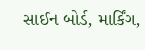સાઈન બોર્ડ, માર્કિંગ,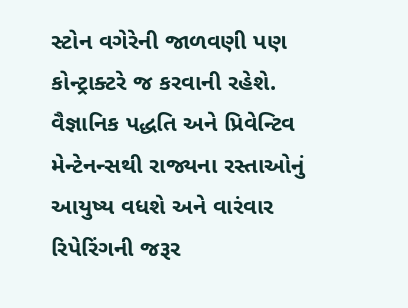સ્ટોન વગેરેની જાળવણી પણ કોન્ટ્રાક્ટરે જ કરવાની રહેશે.
વૈજ્ઞાનિક પદ્ધતિ અને પ્રિવેન્ટિવ મેન્ટેનન્સથી રાજ્યના રસ્તાઓનું આયુષ્ય વધશે અને વારંવાર રિપેરિંગની જરૂર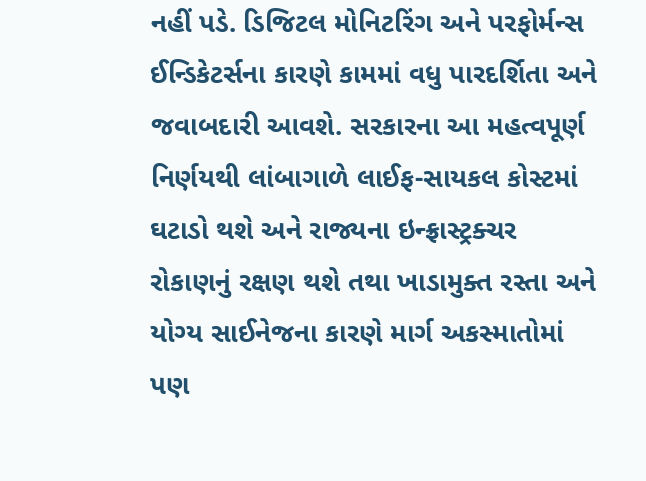નહીં પડે. ડિજિટલ મોનિટરિંગ અને પરફોર્મન્સ ઈન્ડિકેટર્સના કારણે કામમાં વધુ પારદર્શિતા અને જવાબદારી આવશે. સરકારના આ મહત્વપૂર્ણ નિર્ણયથી લાંબાગાળે લાઈફ-સાયકલ કોસ્ટમાં ઘટાડો થશે અને રાજ્યના ઇન્ફ્રાસ્ટ્રક્ચર રોકાણનું રક્ષણ થશે તથા ખાડામુક્ત રસ્તા અને યોગ્ય સાઈનેજના કારણે માર્ગ અકસ્માતોમાં પણ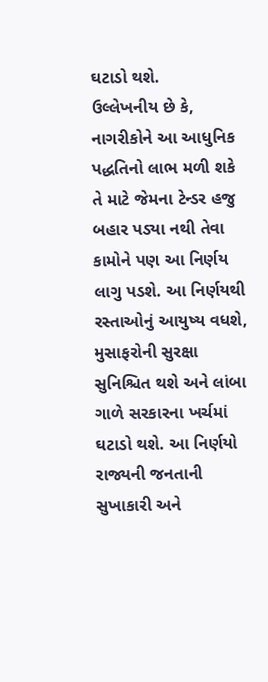ઘટાડો થશે.
ઉલ્લેખનીય છે કે, નાગરીકોને આ આધુનિક પદ્ધતિનો લાભ મળી શકે તે માટે જેમના ટેન્ડર હજુ બહાર પડ્યા નથી તેવા કામોને પણ આ નિર્ણય લાગુ પડશે. આ નિર્ણયથી રસ્તાઓનું આયુષ્ય વધશે, મુસાફરોની સુરક્ષા સુનિશ્ચિત થશે અને લાંબા ગાળે સરકારના ખર્ચમાં ઘટાડો થશે. આ નિર્ણયો રાજ્યની જનતાની સુખાકારી અને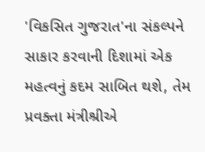'વિકસિત ગુજરાત'ના સંકલ્પને સાકાર કરવાની દિશામાં એક મહત્વનું કદમ સાબિત થશે, તેમ પ્રવક્તા મંત્રીશ્રીએ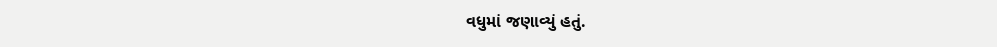વધુમાં જણાવ્યું હતું.